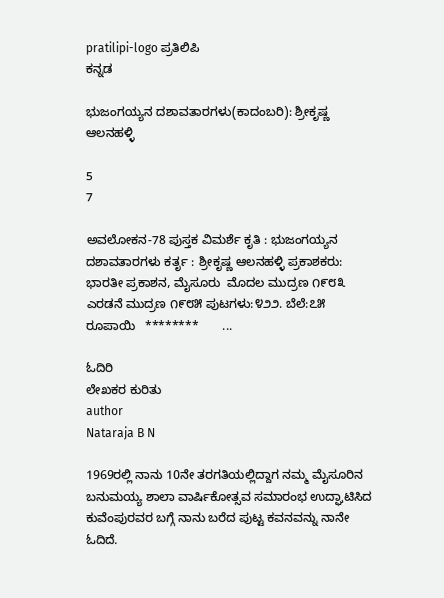pratilipi-logo ಪ್ರತಿಲಿಪಿ
ಕನ್ನಡ

ಭುಜಂಗಯ್ಯನ ದಶಾವತಾರಗಳು(ಕಾದಂಬರಿ): ಶ್ರೀಕೃಷ್ಣ ಆಲನಹಳ್ಳಿ

5
7

ಅವಲೋಕನ-78 ಪುಸ್ತಕ ವಿಮರ್ಶೆ ಕೃತಿ : ಭುಜಂಗಯ್ಯನ ದಶಾವತಾರಗಳು ಕರ್ತೃ : ಶ್ರೀಕೃಷ್ಣ ಆಲನಹಳ್ಳಿ ಪ್ರಕಾಶಕರು: ಭಾರತೀ ಪ್ರಕಾಶನ, ಮೈಸೂರು  ಮೊದಲ ಮುದ್ರಣ ೧೯೮೩ ಎರಡನೆ ಮುದ್ರಣ ೧೯೮೫ ಪುಟಗಳು:೪೨೨. ಬೆಲೆ:೭೫ ರೂಪಾಯಿ   ********       ...

ಓದಿರಿ
ಲೇಖಕರ ಕುರಿತು
author
Nataraja B N

1969ರಲ್ಲಿ ನಾನು 10ನೇ ತರಗತಿಯಲ್ಲಿದ್ದಾಗ ನಮ್ಮ ಮೈಸೂರಿನ ಬನುಮಯ್ಯ ಶಾಲಾ ವಾರ್ಷಿಕೋತ್ಸವ ಸಮಾರಂಭ ಉದ್ಘಾಟಿಸಿದ ಕುವೆಂಪುರವರ ಬಗ್ಗೆ ನಾನು ಬರೆದ ಪುಟ್ಟ ಕವನವನ್ನು ನಾನೇ ಓದಿದೆ.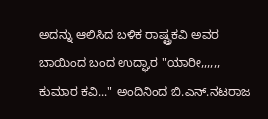ಅದನ್ನು ಆಲಿಸಿದ ಬಳಿಕ ರಾಷ್ಟ್ರಕವಿ ಅವರ ಬಾಯಿಂದ ಬಂದ ಉದ್ಘಾರ "ಯಾರೀ,,,,,, ಕುಮಾರ ಕವಿ..." ಅಂದಿನಿಂದ ಬಿ.ಎನ್.ನಟರಾಜ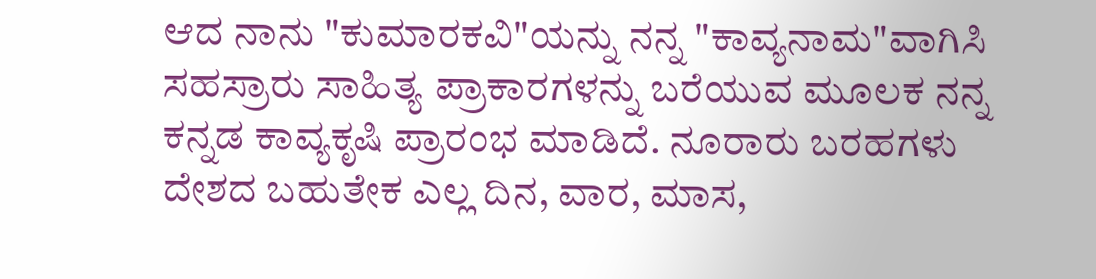ಆದ ನಾನು "ಕುಮಾರಕವಿ"ಯನ್ನು ನನ್ನ "ಕಾವ್ಯನಾಮ"ವಾಗಿಸಿ ಸಹಸ್ರಾರು ಸಾಹಿತ್ಯ ಪ್ರಾಕಾರಗಳನ್ನು ಬರೆಯುವ ಮೂಲಕ ನನ್ನ ಕನ್ನಡ ಕಾವ್ಯಕೃಷಿ ಪ್ರಾರಂಭ ಮಾಡಿದೆ. ನೂರಾರು ಬರಹಗಳು ದೇಶದ ಬಹುತೇಕ ಎಲ್ಲ ದಿನ, ವಾರ, ಮಾಸ,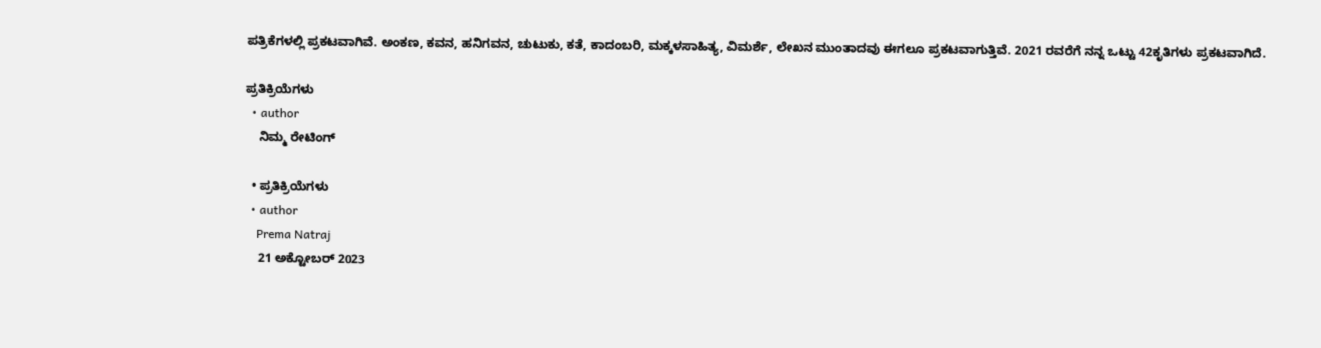ಪತ್ರಿಕೆಗಳಲ್ಲಿ ಪ್ರಕಟವಾಗಿವೆ. ಅಂಕಣ, ಕವನ, ಹನಿಗವನ, ಚುಟುಕು, ಕತೆ, ಕಾದಂಬರಿ, ಮಕ್ಕಳಸಾಹಿತ್ಯ, ವಿಮರ್ಶೆ, ಲೇಖನ ಮುಂತಾದವು ಈಗಲೂ ಪ್ರಕಟವಾಗುತ್ತಿವೆ. 2021 ರವರೆಗೆ ನನ್ನ ಒಟ್ಟು 42ಕೃತಿಗಳು ಪ್ರಕಟವಾಗಿದೆ.

ಪ್ರತಿಕ್ರಿಯೆಗಳು
  • author
    ನಿಮ್ಮ ರೇಟಿಂಗ್

  • ಪ್ರತಿಕ್ರಿಯೆಗಳು
  • author
    Prema Natraj
    21 ಅಕ್ಟೋಬರ್ 2023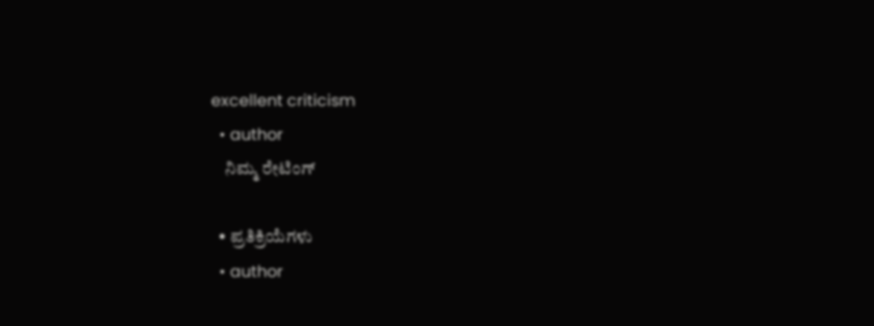excellent criticism
  • author
    ನಿಮ್ಮ ರೇಟಿಂಗ್

  • ಪ್ರತಿಕ್ರಿಯೆಗಳು
  • author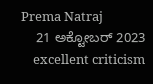Prema Natraj
    21 ಅಕ್ಟೋಬರ್ 2023
    excellent criticism